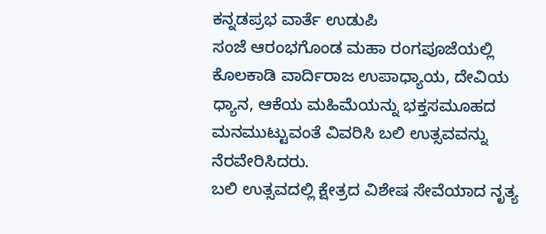ಕನ್ನಡಪ್ರಭ ವಾರ್ತೆ ಉಡುಪಿ
ಸಂಜೆ ಆರಂಭಗೊಂಡ ಮಹಾ ರಂಗಪೂಜೆಯಲ್ಲಿ ಕೊಲಕಾಡಿ ವಾರ್ದಿರಾಜ ಉಪಾಧ್ಯಾಯ, ದೇವಿಯ ಧ್ಯಾನ, ಆಕೆಯ ಮಹಿಮೆಯನ್ನು ಭಕ್ತಸಮೂಹದ ಮನಮುಟ್ಟುವಂತೆ ವಿವರಿಸಿ ಬಲಿ ಉತ್ಸವವನ್ನು ನೆರವೇರಿಸಿದರು.
ಬಲಿ ಉತ್ಸವದಲ್ಲಿ ಕ್ಷೇತ್ರದ ವಿಶೇಷ ಸೇವೆಯಾದ ನೃತ್ಯ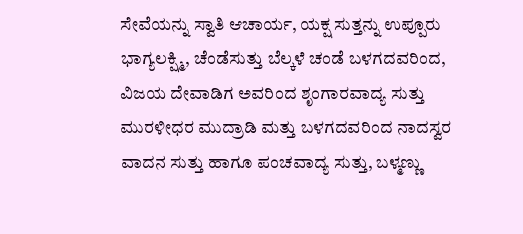ಸೇವೆಯನ್ನು ಸ್ವಾತಿ ಆಚಾರ್ಯ, ಯಕ್ಷ ಸುತ್ತನ್ನು ಉಪ್ಪೂರು ಭಾಗ್ಯಲಕ್ಷ್ಮಿ, ಚೆಂಡೆಸುತ್ತು ಬೆಲ್ಕಳೆ ಚಂಡೆ ಬಳಗದವರಿಂದ, ವಿಜಯ ದೇವಾಡಿಗ ಅವರಿಂದ ಶೃಂಗಾರವಾದ್ಯ ಸುತ್ತು ಮುರಳೀಧರ ಮುದ್ರಾಡಿ ಮತ್ತು ಬಳಗದವರಿಂದ ನಾದಸ್ವರ ವಾದನ ಸುತ್ತು ಹಾಗೂ ಪಂಚವಾದ್ಯ ಸುತ್ತು, ಬಳ್ಮಣ್ಣು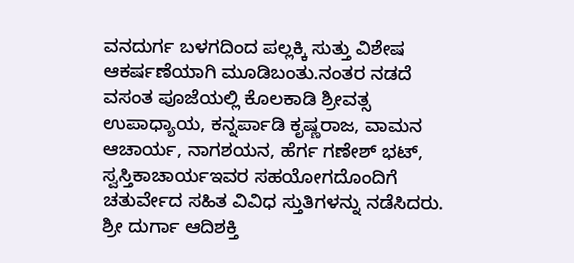ವನದುರ್ಗ ಬಳಗದಿಂದ ಪಲ್ಲಕ್ಕಿ ಸುತ್ತು ವಿಶೇಷ ಆಕರ್ಷಣೆಯಾಗಿ ಮೂಡಿಬಂತು.ನಂತರ ನಡದೆ ವಸಂತ ಪೂಜೆಯಲ್ಲಿ ಕೊಲಕಾಡಿ ಶ್ರೀವತ್ಸ ಉಪಾಧ್ಯಾಯ, ಕನ್ನರ್ಪಾಡಿ ಕೃಷ್ಣರಾಜ, ವಾಮನ ಆಚಾರ್ಯ, ನಾಗಶಯನ, ಹೆರ್ಗ ಗಣೇಶ್ ಭಟ್, ಸ್ವಸ್ತಿಕಾಚಾರ್ಯಇವರ ಸಹಯೋಗದೊಂದಿಗೆ ಚತುರ್ವೇದ ಸಹಿತ ವಿವಿಧ ಸ್ತುತಿಗಳನ್ನು ನಡೆಸಿದರು. ಶ್ರೀ ದುರ್ಗಾ ಆದಿಶಕ್ತಿ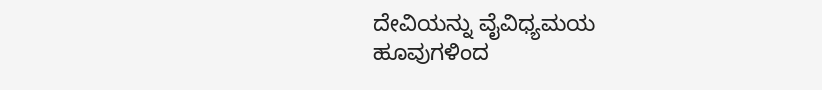ದೇವಿಯನ್ನು ವೈವಿಧ್ಯಮಯ ಹೂವುಗಳಿಂದ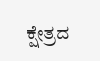ಕ್ಷೇತ್ರದ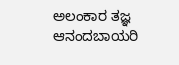ಅಲಂಕಾರ ತಜ್ಞ ಆನಂದಬಾಯರಿ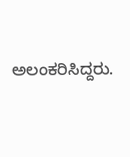ಅಲಂಕರಿಸಿದ್ದರು.